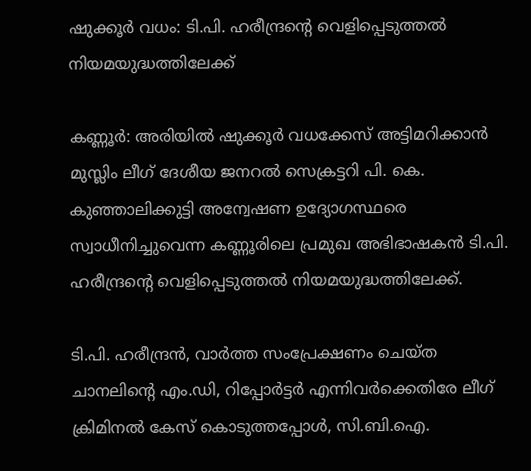ഷുക്കൂര്‍ വധം: ടി.പി. ഹരീന്ദ്രന്റെ വെളിപ്പെടുത്തല്‍ നിയമയുദ്ധത്തിലേക്ക്

കണ്ണൂര്‍: അരിയില്‍ ഷുക്കൂര്‍ വധക്കേസ് അട്ടിമറിക്കാന്‍ മുസ്ലിം ലീഗ് ദേശീയ ജനറല്‍ സെക്രട്ടറി പി. കെ. കുഞ്ഞാലിക്കുട്ടി അന്വേഷണ ഉദ്യോഗസ്ഥരെ സ്വാധീനിച്ചുവെന്ന കണ്ണൂരിലെ പ്രമുഖ അഭിഭാഷകന്‍ ടി.പി. ഹരീന്ദ്രന്റെ വെളിപ്പെടുത്തല്‍ നിയമയുദ്ധത്തിലേക്ക്.

ടി.പി. ഹരീന്ദ്രന്‍, വാര്‍ത്ത സംപ്രേക്ഷണം ചെയ്ത ചാനലിന്റെ എം.ഡി, റിപ്പോര്‍ട്ടര്‍ എന്നിവര്‍ക്കെതിരേ ലീഗ് ക്രിമിനല്‍ കേസ് കൊടുത്തപ്പോള്‍, സി.ബി.ഐ.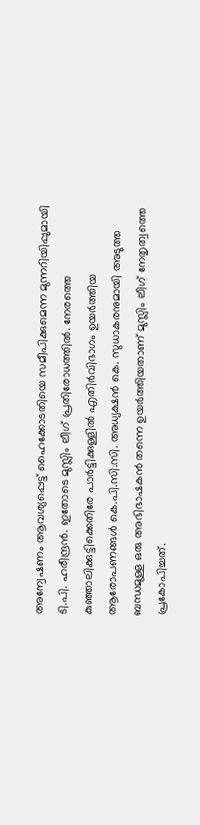അന്വേഷണം ആവശ്യപ്പെട്ട് ഹൈക്കോടതിയെ സമീപിക്കുമെന്ന മുന്നറിയിപ്പുമായി ടി.പി. ഹരീന്ദ്രന്‍. ഇതോടെ മുസ്ലിം ലീഗ് പ്രതിരോധത്തില്‍. നേരത്തെ കുഞ്ഞാലിക്കുട്ടിക്കെതിരേ പാര്‍ട്ടിക്കുള്ളില്‍ എതിര്‍വിഭാഗം ഉയര്‍ത്തിയ ആരോപണങ്ങള്‍ കെ.പി.സി.സി. അധ്യക്ഷന്‍ കെ. സുധാകരനുമായി അടുത്ത ബന്ധമുള്ള ഒരു അഭിഭാഷകന്‍ തന്നെ ഉയര്‍ത്തിയതാണ് മുസ്ലിം ലീഗ് നേതൃത്വത്തെ പ്രകോപിച്ചത്.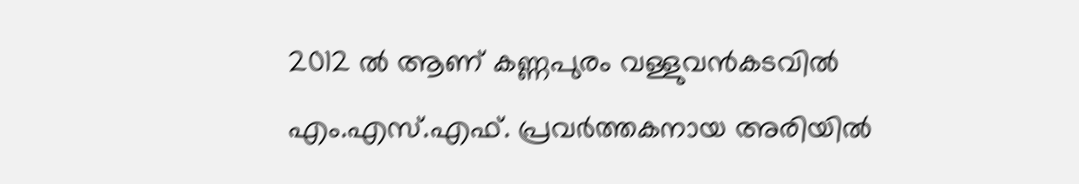2012 ല്‍ ആണ് കണ്ണപുരം വള്ളുവന്‍കടവില്‍ എം.എസ്.എഫ്. പ്രവര്‍ത്തകനായ അരിയില്‍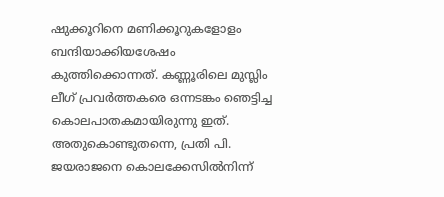ഷുക്കൂറിനെ മണിക്കൂറുകളോളം ബന്ദിയാക്കിയശേഷം കുത്തിക്കൊന്നത്. കണ്ണൂരിലെ മുസ്ലിം ലീഗ് പ്രവര്‍ത്തകരെ ഒന്നടങ്കം ഞെട്ടിച്ച കൊലപാതകമായിരുന്നു ഇത്. അതുകൊണ്ടുതന്നെ, പ്രതി പി. ജയരാജനെ കൊലക്കേസില്‍നിന്ന്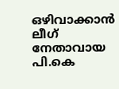ഒഴിവാക്കാന്‍ ലീഗ് നേതാവായ പി.കെ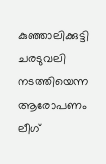കുഞ്ഞാലിക്കുട്ടി ചരടുവലി നടത്തിയെന്ന ആരോപണം ലീഗ്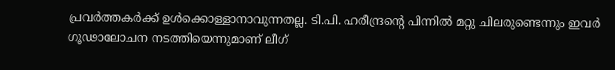പ്രവര്‍ത്തകര്‍ക്ക് ഉള്‍ക്കൊള്ളാനാവുന്നതല്ല. ടി.പി. ഹരീന്ദ്രന്റെ പിന്നില്‍ മറ്റു ചിലരുണ്ടെന്നും ഇവര്‍ ഗൂഢാലോചന നടത്തിയെന്നുമാണ് ലീഗ്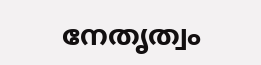നേതൃത്വം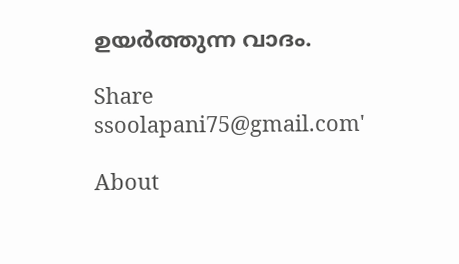ഉയര്‍ത്തുന്ന വാദം.

Share
ssoolapani75@gmail.com'

About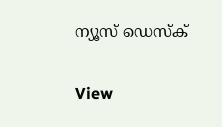ന്യൂസ് ഡെസ്ക്

View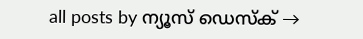all posts by ന്യൂസ് ഡെസ്ക് →